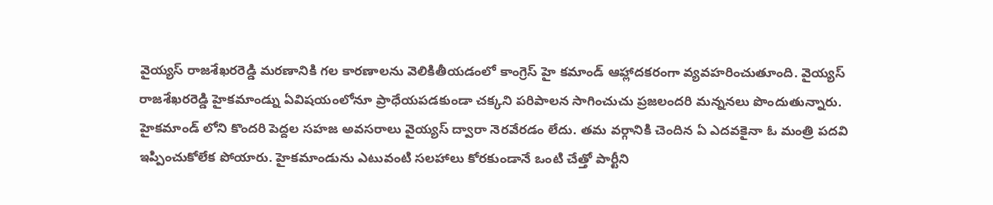వైయ్యస్ రాజశేఖరరెడ్డి మరణానికి గల కారణాలను వెలికితీయడంలో కాంగ్రెస్ హై కమాండ్ ఆహ్లాదకరంగా వ్యవహరించుతూంది. వైయ్యస్ రాజశేఖరరెడ్డి హైకమాండ్ను ఏవిషయంలోనూ ప్రాధేయపడకుండా చక్కని పరిపాలన సాగించుచు ప్రజలందరి మన్ననలు పొందుతున్నారు. హైకమాండ్ లోని కొందరి పెద్దల సహజ అవసరాలు వైయ్యస్ ద్వారా నెరవేరడం లేదు. తమ వర్గానికి చెందిన ఏ ఎదవకైనా ఓ మంత్రి పదవి ఇప్పించుకోలేక పోయారు. హైకమాండును ఎటువంటి సలహాలు కోరకుండానే ఒంటి చేత్తో పార్టీని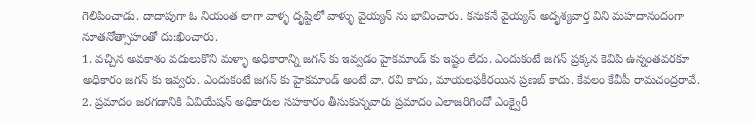గెలిపించాడు. దాదాపుగా ఓ నియంత లాగా వాళ్ళ దృష్టిలో వాళ్ళు వైయ్యన్ ను భావించారు. కనుకనే వైయ్యస్ అదృశ్యవార్త విని మహదానందంగా నూతనోత్సాహంతో దు:ఖించారు.
1. వచ్చిన అవకాశం వదులుకొని మళ్ళా అధికారాన్ని జగన్ కు ఇవ్వడం హైకమాండ్ కు ఇష్టం లేదు. ఎందుకంటే జగన్ ప్రక్కన కెవిపి ఉన్నంతవరకూ అధికారం జగన్ కు ఇవ్వరు. ఎందుకంటే జగన్ కు హైకమాండ్ అంటే వా. రవి కాదు, మాయలఫకీరయిన ప్రణబ్ కాదు. కేవలం కేవీపీ రామచంద్రరావే.
2. ప్రమాదం జరగడానికి ఏవియేషన్ అధికారుల సహకారం తీసుకున్నవారు ప్రమాదం ఎలాజరిగిందో ఎంక్వైరీ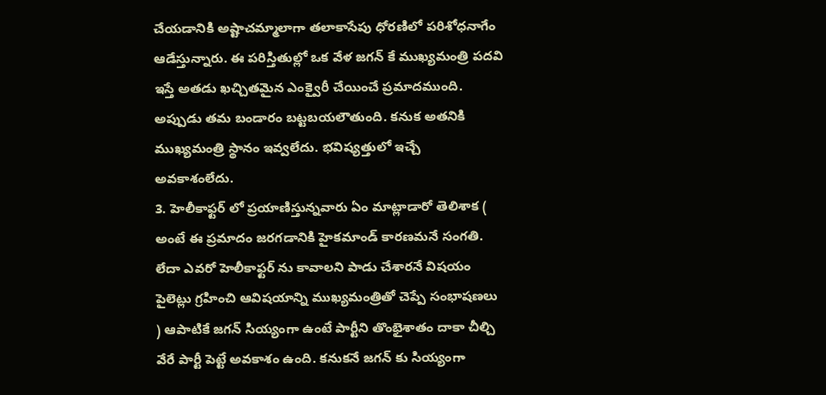చేయడానికి అష్టాచమ్మాలాగా తలాకాసేపు ధోరణిలో పరిశోధనాగేం ఆడేస్తున్నారు. ఈ పరిస్తితుల్లో ఒక వేళ జగన్ కే ముఖ్యమంత్రి పదవి ఇస్తే అతడు ఖచ్చితమైన ఎంక్వైరీ చేయించే ప్రమాదముంది. అప్పుడు తమ బండారం బట్టబయలౌతుంది. కనుక అతనికి ముఖ్యమంత్రి స్థానం ఇవ్వలేదు. భవిష్యత్తులో ఇచ్చే అవకాశంలేదు.
3. హెలీకాఫ్టర్ లో ప్రయాణిస్తున్నవారు ఏం మాట్లాడారో తెలిశాక ( అంటే ఈ ప్రమాదం జరగడానికి హైకమాండ్ కారణమనే సంగతి. లేదా ఎవరో హెలీకాఫ్టర్ ను కావాలని పాడు చేశారనే విషయం పైలెట్లు గ్రహించి ఆవిషయాన్ని ముఖ్యమంత్రితో చెప్పే సంభాషణలు ) ఆపాటికే జగన్ సియ్యంగా ఉంటే పార్టీని తొంభైశాతం దాకా చీల్చి వేరే పార్టీ పెట్టే అవకాశం ఉంది. కనుకనే జగన్ కు సియ్యంగా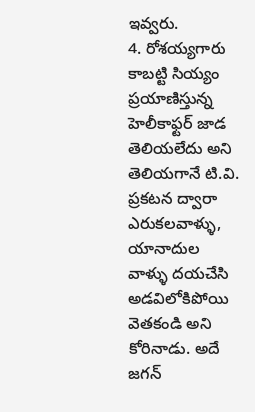ఇవ్వరు.
4. రోశయ్యగారు కాబట్టి సియ్యం ప్రయాణిస్తున్న హెలీకాఫ్టర్ జాడ తెలియలేదు అని తెలియగానే టి.వి. ప్రకటన ద్వారా ఎరుకలవాళ్ళు, యానాదుల వాళ్ళు దయచేసి అడవిలోకిపోయి వెతకండి అని కోరినాడు. అదే జగన్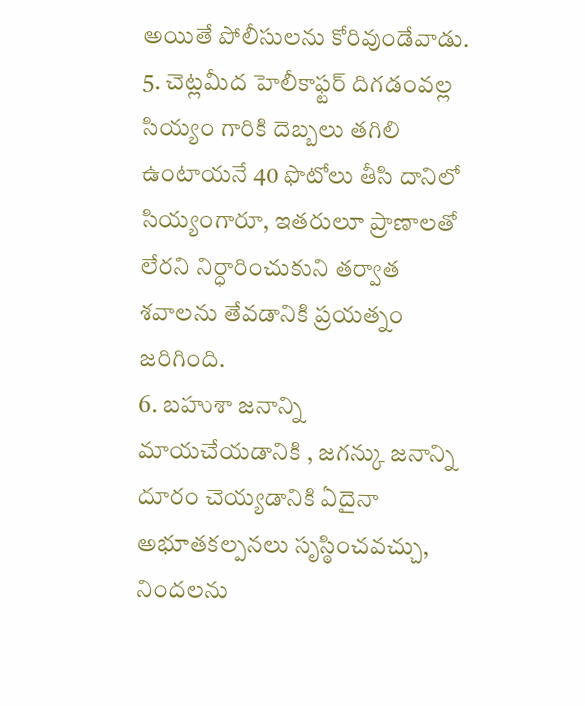అయితే పోలీసులను కోరివుండేవాడు.
5. చెట్లమీద హెలీకాఫ్టర్ దిగడంవల్ల సియ్యం గారికి దెబ్బలు తగిలి ఉంటాయనే 40 ఫొటోలు తీసి దానిలో సియ్యంగారూ, ఇతరులూ ప్రాణాలతో లేరని నిర్ధారించుకుని తర్వాత శవాలను తేవడానికి ప్రయత్నం జరిగింది.
6. బహుశా జనాన్ని మాయచేయడానికి , జగన్కు జనాన్ని దూరం చెయ్యడానికి ఏదైనా అభూతకల్పనలు సృస్ఠించవచ్చు, నిందలను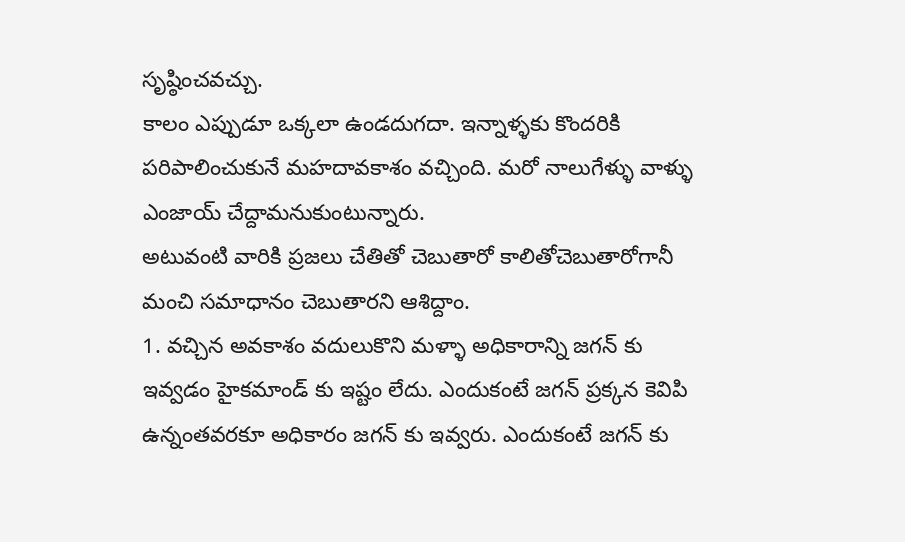సృష్ఠించవచ్చు.
కాలం ఎప్పుడూ ఒక్కలా ఉండదుగదా. ఇన్నాళ్ళకు కొందరికి పరిపాలించుకునే మహదావకాశం వచ్చింది. మరో నాలుగేళ్ళు వాళ్ళు ఎంజాయ్ చేద్దామనుకుంటున్నారు.
అటువంటి వారికి ప్రజలు చేతితో చెబుతారో కాలితోచెబుతారోగానీ మంచి సమాధానం చెబుతారని ఆశిద్దాం.
1. వచ్చిన అవకాశం వదులుకొని మళ్ళా అధికారాన్ని జగన్ కు ఇవ్వడం హైకమాండ్ కు ఇష్టం లేదు. ఎందుకంటే జగన్ ప్రక్కన కెవిపి ఉన్నంతవరకూ అధికారం జగన్ కు ఇవ్వరు. ఎందుకంటే జగన్ కు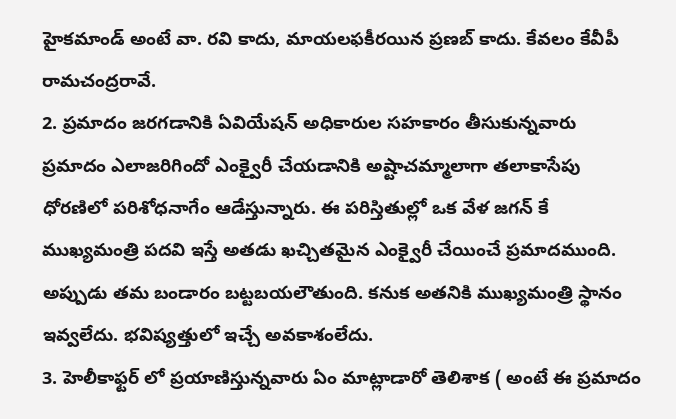హైకమాండ్ అంటే వా. రవి కాదు, మాయలఫకీరయిన ప్రణబ్ కాదు. కేవలం కేవీపీ రామచంద్రరావే.
2. ప్రమాదం జరగడానికి ఏవియేషన్ అధికారుల సహకారం తీసుకున్నవారు ప్రమాదం ఎలాజరిగిందో ఎంక్వైరీ చేయడానికి అష్టాచమ్మాలాగా తలాకాసేపు ధోరణిలో పరిశోధనాగేం ఆడేస్తున్నారు. ఈ పరిస్తితుల్లో ఒక వేళ జగన్ కే ముఖ్యమంత్రి పదవి ఇస్తే అతడు ఖచ్చితమైన ఎంక్వైరీ చేయించే ప్రమాదముంది. అప్పుడు తమ బండారం బట్టబయలౌతుంది. కనుక అతనికి ముఖ్యమంత్రి స్థానం ఇవ్వలేదు. భవిష్యత్తులో ఇచ్చే అవకాశంలేదు.
3. హెలీకాఫ్టర్ లో ప్రయాణిస్తున్నవారు ఏం మాట్లాడారో తెలిశాక ( అంటే ఈ ప్రమాదం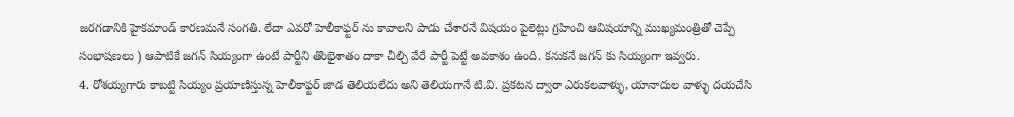జరగడానికి హైకమాండ్ కారణమనే సంగతి. లేదా ఎవరో హెలీకాఫ్టర్ ను కావాలని పాడు చేశారనే విషయం పైలెట్లు గ్రహించి ఆవిషయాన్ని ముఖ్యమంత్రితో చెప్పే సంభాషణలు ) ఆపాటికే జగన్ సియ్యంగా ఉంటే పార్టీని తొంభైశాతం దాకా చీల్చి వేరే పార్టీ పెట్టే అవకాశం ఉంది. కనుకనే జగన్ కు సియ్యంగా ఇవ్వరు.
4. రోశయ్యగారు కాబట్టి సియ్యం ప్రయాణిస్తున్న హెలీకాఫ్టర్ జాడ తెలియలేదు అని తెలియగానే టి.వి. ప్రకటన ద్వారా ఎరుకలవాళ్ళు, యానాదుల వాళ్ళు దయచేసి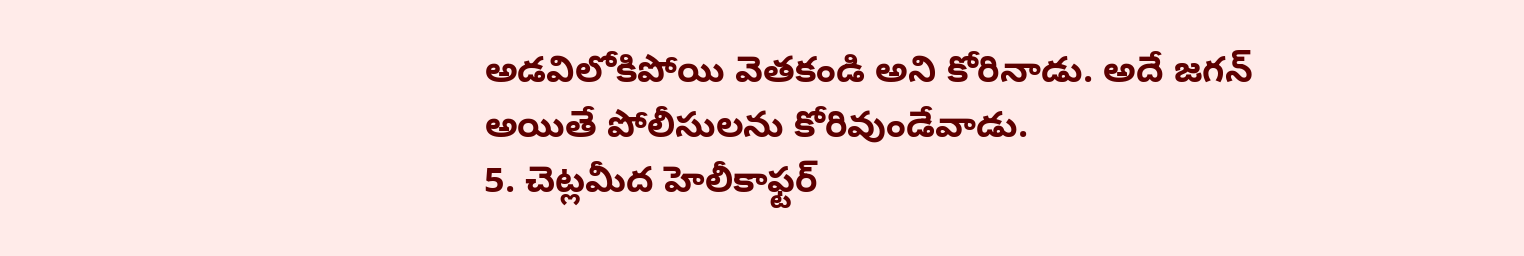అడవిలోకిపోయి వెతకండి అని కోరినాడు. అదే జగన్ అయితే పోలీసులను కోరివుండేవాడు.
5. చెట్లమీద హెలీకాఫ్టర్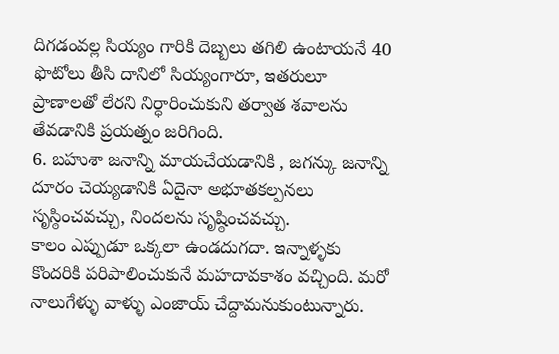దిగడంవల్ల సియ్యం గారికి దెబ్బలు తగిలి ఉంటాయనే 40 ఫొటోలు తీసి దానిలో సియ్యంగారూ, ఇతరులూ ప్రాణాలతో లేరని నిర్ధారించుకుని తర్వాత శవాలను తేవడానికి ప్రయత్నం జరిగింది.
6. బహుశా జనాన్ని మాయచేయడానికి , జగన్కు జనాన్ని దూరం చెయ్యడానికి ఏదైనా అభూతకల్పనలు సృస్ఠించవచ్చు, నిందలను సృష్ఠించవచ్చు.
కాలం ఎప్పుడూ ఒక్కలా ఉండదుగదా. ఇన్నాళ్ళకు కొందరికి పరిపాలించుకునే మహదావకాశం వచ్చింది. మరో నాలుగేళ్ళు వాళ్ళు ఎంజాయ్ చేద్దామనుకుంటున్నారు.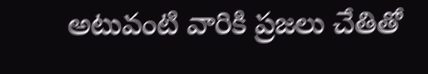అటువంటి వారికి ప్రజలు చేతితో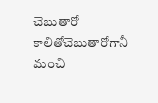చెబుతారో కాలితోచెబుతారోగానీ మంచి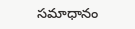సమాధానం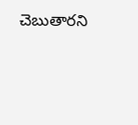చెబుతారని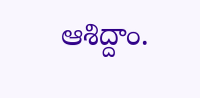ఆశిద్దాం.